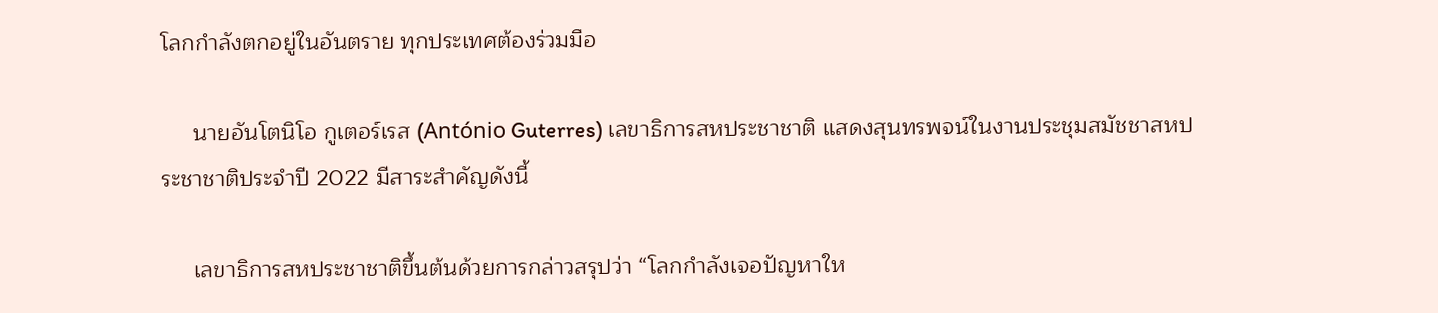โลกกำลังตกอยู่ในอันตราย ทุกประเทศต้องร่วมมือ

     นายอันโตนิโอ กูเตอร์เรส (António Guterres) เลขาธิการสหประชาชาติ แสดงสุนทรพจน์ในงานประชุมสมัชชาสหประชาชาติประจำปี 2022 มีสาระสำคัญดังนี้

     เลขาธิการสหประชาชาติขึ้นต้นด้วยการกล่าวสรุปว่า “โลกกำลังเจอปัญหาให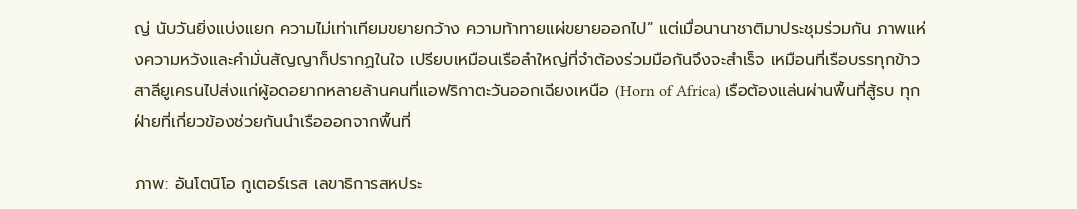ญ่ นับวันยิ่งแบ่งแยก ความไม่เท่าเทียมขยายกว้าง ความท้าทายแผ่ขยายออกไป” แต่เมื่อนานาชาติมาประชุมร่วมกัน ภาพแห่งความหวังและคำมั่นสัญญาก็ปรากฏในใจ เปรียบเหมือนเรือลำใหญ่ที่จำต้องร่วมมือกันจึงจะสำเร็จ เหมือนที่เรือบรรทุกข้าวสาลียูเครนไปส่งแก่ผู้อดอยากหลายล้านคนที่แอฟริกาตะวันออกเฉียงเหนือ (Horn of Africa) เรือต้องแล่นผ่านพื้นที่สู้รบ ทุกฝ่ายที่เกี่ยวข้องช่วยกันนำเรือออกจากพื้นที่

ภาพ: อันโตนิโอ กูเตอร์เรส เลขาธิการสหประ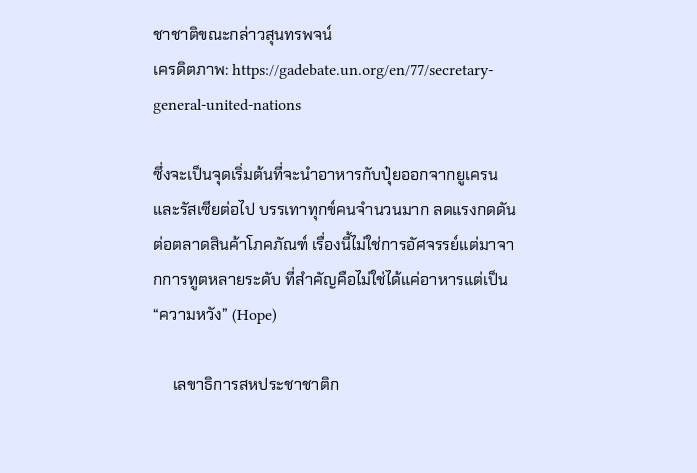ชาชาติขณะกล่าวสุนทรพจน์
เครดิตภาพ: https://gadebate.un.org/en/77/secretary-general-united-nations

ซึ่งจะเป็นจุดเริ่มต้นที่จะนำอาหารกับปุ๋ยออกจากยูเครนและรัสเซียต่อไป บรรเทาทุกข์คนจำนวนมาก ลดแรงกดดันต่อตลาดสินค้าโภคภัณฑ์ เรื่องนี้ไม่ใช่การอัศจรรย์แต่มาจากการทูตหลายระดับ ที่สำคัญคือไม่ใช่ได้แค่อาหารแต่เป็น “ความหวัง” (Hope)

     เลขาธิการสหประชาชาติก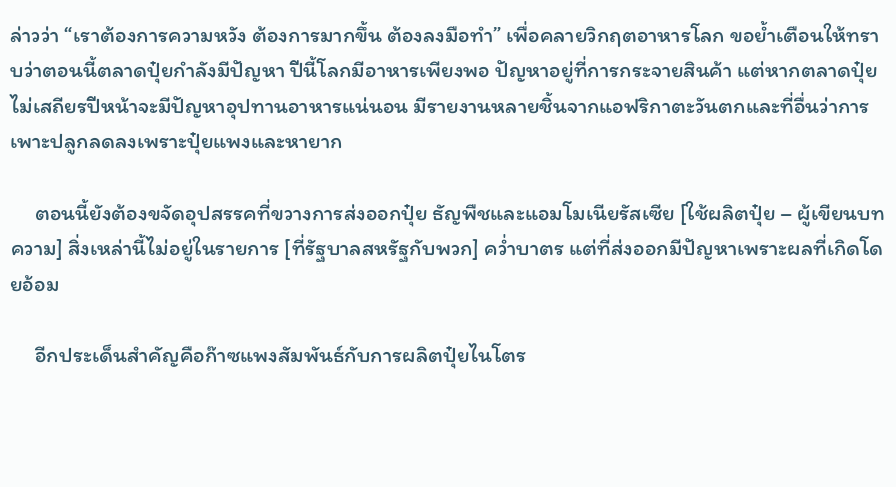ล่าวว่า “เราต้องการความหวัง ต้องการมากขึ้น ต้องลงมือทำ” เพื่อคลายวิกฤตอาหารโลก ขอย้ำเตือนให้ทราบว่าตอนนี้ตลาดปุ๋ยกำลังมีปัญหา ปีนี้โลกมีอาหารเพียงพอ ปัญหาอยู่ที่การกระจายสินค้า แต่หากตลาดปุ๋ยไม่เสถียรปีหน้าจะมีปัญหาอุปทานอาหารแน่นอน มีรายงานหลายชิ้นจากแอฟริกาตะวันตกและที่อื่นว่าการเพาะปลูกลดลงเพราะปุ๋ยแพงและหายาก

     ตอนนี้ยังต้องขจัดอุปสรรคที่ขวางการส่งออกปุ๋ย ธัญพืชและแอมโมเนียรัสเซีย [ใช้ผลิตปุ๋ย – ผู้เขียนบทความ] สิ่งเหล่านี้ไม่อยู่ในรายการ [ที่รัฐบาลสหรัฐกับพวก] คว่ำบาตร แต่ที่ส่งออกมีปัญหาเพราะผลที่เกิดโดยอ้อม

     อีกประเด็นสำคัญคือก๊าซแพงสัมพันธ์กับการผลิตปุ๋ยไนโตร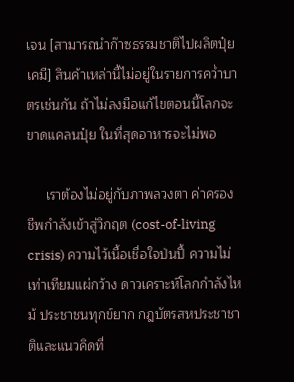เจน [สามารถนำก๊าซธรรมชาติไปผลิตปุ๋ยเคมี] สินค้าเหล่านี้ไม่อยู่ในรายการคว่ำบาตรเช่นกัน ถ้าไม่ลงมือแก้ไขตอนนี้โลกจะขาดแคลนปุ๋ย ในที่สุดอาหารจะไม่พอ

     เราต้องไม่อยู่กับภาพลวงตา ค่าครองชีพกำลังเข้าสู่วิกฤต (cost-of-living crisis) ความไว้เนื้อเชื่อใจป่นปี้ ความไม่เท่าเทียมแผ่กว้าง ดาวเคราะห์โลกกำลังไหม้ ประชาชนทุกข์ยาก กฎบัตรสหประชาชาติและแนวคิดที่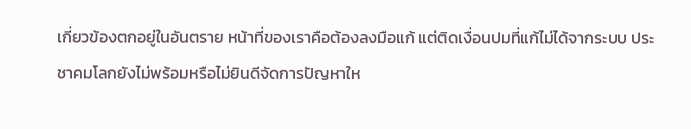เกี่ยวข้องตกอยู่ในอันตราย หน้าที่ของเราคือต้องลงมือแก้ แต่ติดเงื่อนปมที่แก้ไม่ได้จากระบบ ประชาคมโลกยังไม่พร้อมหรือไม่ยินดีจัดการปัญหาให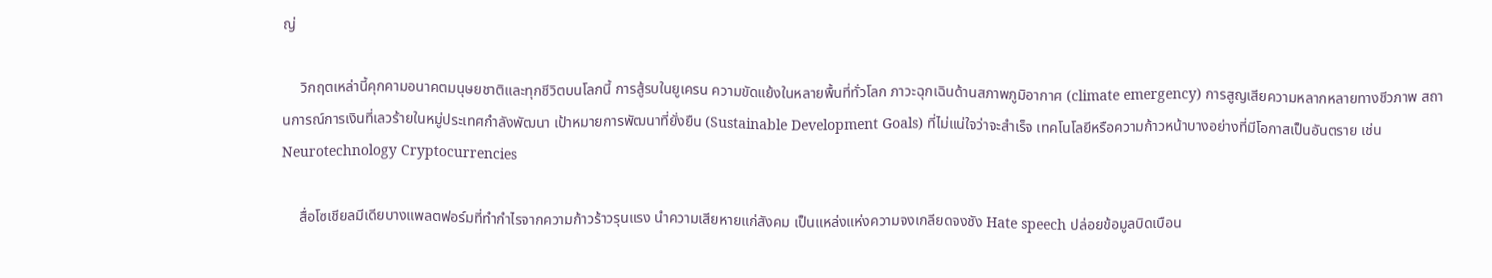ญ่

     วิกฤตเหล่านี้คุกคามอนาคตมนุษยชาติและทุกชีวิตบนโลกนี้ การสู้รบในยูเครน ความขัดแย้งในหลายพื้นที่ทั่วโลก ภาวะฉุกเฉินด้านสภาพภูมิอากาศ (climate emergency) การสูญเสียความหลากหลายทางชีวภาพ สถานการณ์การเงินที่เลวร้ายในหมู่ประเทศกำลังพัฒนา เป้าหมายการพัฒนาที่ยั่งยืน (Sustainable Development Goals) ที่ไม่แน่ใจว่าจะสำเร็จ เทคโนโลยีหรือความก้าวหน้าบางอย่างที่มีโอกาสเป็นอันตราย เช่น Neurotechnology Cryptocurrencies

     สื่อโซเชียลมีเดียบางแพลตฟอร์มที่ทำกำไรจากความก้าวร้าวรุนแรง นำความเสียหายแก่สังคม เป็นแหล่งแห่งความจงเกลียดจงชัง Hate speech ปล่อยข้อมูลบิดเบือน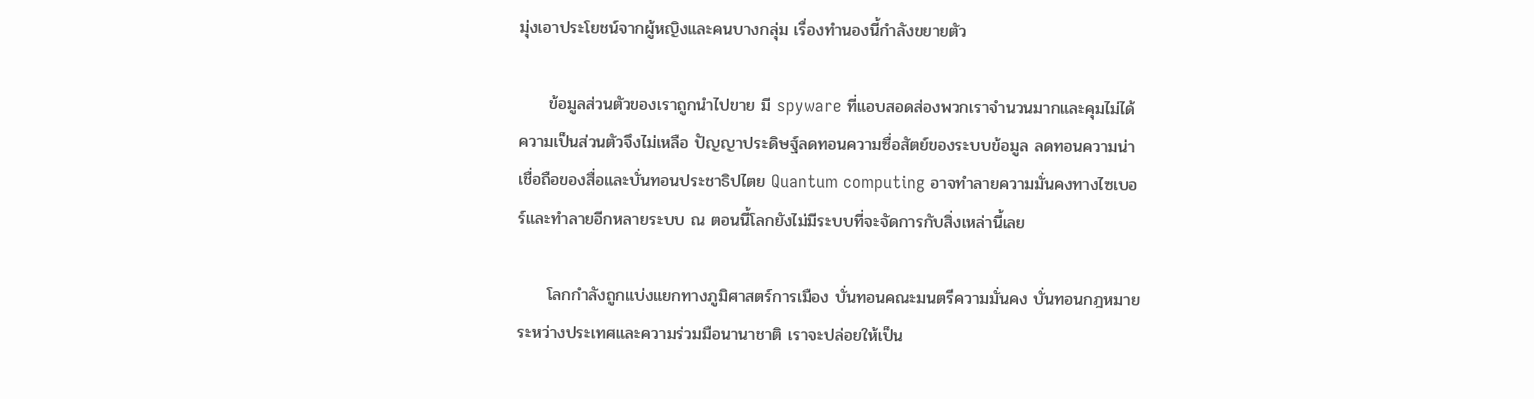มุ่งเอาประโยชน์จากผู้หญิงและคนบางกลุ่ม เรื่องทำนองนี้กำลังขยายตัว

     ข้อมูลส่วนตัวของเราถูกนำไปขาย มี spyware ที่แอบสอดส่องพวกเราจำนวนมากและคุมไม่ได้ ความเป็นส่วนตัวจึงไม่เหลือ ปัญญาประดิษฐ์ลดทอนความซื่อสัตย์ของระบบข้อมูล ลดทอนความน่าเชื่อถือของสื่อและบั่นทอนประชาธิปไตย Quantum computing อาจทำลายความมั่นคงทางไซเบอร์และทำลายอีกหลายระบบ ณ ตอนนี้โลกยังไม่มีระบบที่จะจัดการกับสิ่งเหล่านี้เลย

     โลกกำลังถูกแบ่งแยกทางภูมิศาสตร์การเมือง บั่นทอนคณะมนตรีความมั่นคง บั่นทอนกฎหมายระหว่างประเทศและความร่วมมือนานาชาติ เราจะปล่อยให้เป็น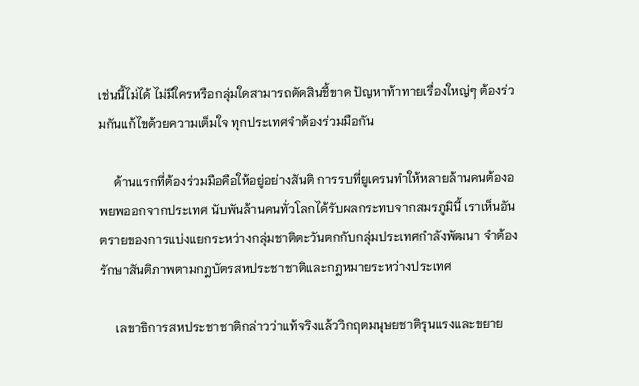เช่นนี้ไม่ได้ ไม่มีใครหรือกลุ่มใดสามารถตัดสินชี้ขาด ปัญหาท้าทายเรื่องใหญ่ๆ ต้องร่วมกันแก้ไขด้วยความเต็มใจ ทุกประเทศจำต้องร่วมมือกัน

     ด้านแรกที่ต้องร่วมมือคือให้อยู่อย่างสันติ การรบที่ยูเครนทำให้หลายล้านคนต้องอพยพออกจากประเทศ นับพันล้านคนทั่วโลกได้รับผลกระทบจากสมรภูมินี้ เราเห็นอันตรายของการแบ่งแยกระหว่างกลุ่มชาติตะวันตกกับกลุ่มประเทศกำลังพัฒนา จำต้องรักษาสันติภาพตามกฎบัตรสหประชาชาติและกฎหมายระหว่างประเทศ

     เลขาธิการสหประชาชาติกล่าวว่าแท้จริงแล้ววิกฤตมนุษยชาติรุนแรงและขยาย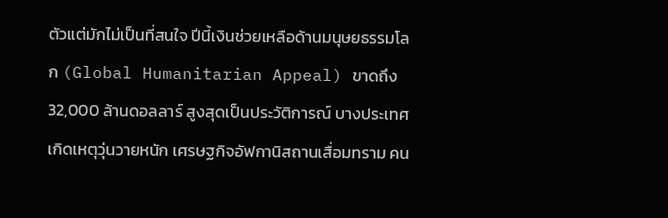ตัวแต่มักไม่เป็นที่สนใจ ปีนี้เงินช่วยเหลือด้านมนุษยธรรมโลก (Global Humanitarian Appeal) ขาดถึง 32,000 ล้านดอลลาร์ สูงสุดเป็นประวัติการณ์ บางประเทศเกิดเหตุวุ่นวายหนัก เศรษฐกิจอัฟกานิสถานเสื่อมทราม คน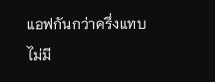แอฟกันกว่าครึ่งแทบไม่มี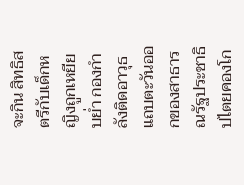จะกิน สิทธิสตรีกับเด็กหญิงถูกเหยียบย่ำ กองกำลังติดอาวุธแถบตะวันออกของสาธารณรัฐประชาธิปไตยคองโก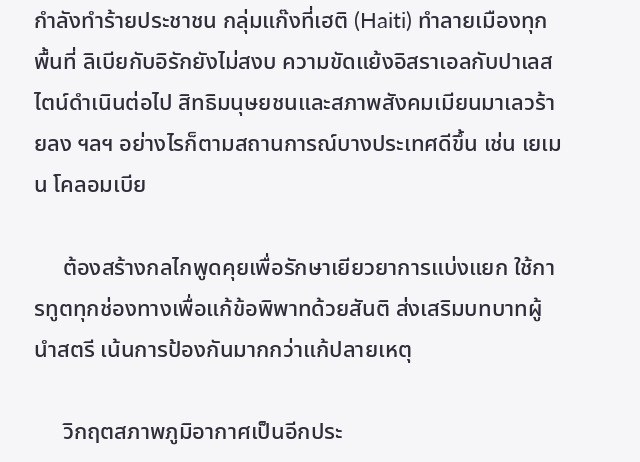กำลังทำร้ายประชาชน กลุ่มแก๊งที่เฮติ (Haiti) ทำลายเมืองทุกพื้นที่ ลิเบียกับอิรักยังไม่สงบ ความขัดแย้งอิสราเอลกับปาเลสไตน์ดำเนินต่อไป สิทธิมนุษยชนและสภาพสังคมเมียนมาเลวร้ายลง ฯลฯ อย่างไรก็ตามสถานการณ์บางประเทศดีขึ้น เช่น เยเมน โคลอมเบีย

     ต้องสร้างกลไกพูดคุยเพื่อรักษาเยียวยาการแบ่งแยก ใช้การทูตทุกช่องทางเพื่อแก้ข้อพิพาทด้วยสันติ ส่งเสริมบทบาทผู้นำสตรี เน้นการป้องกันมากกว่าแก้ปลายเหตุ

     วิกฤตสภาพภูมิอากาศเป็นอีกประ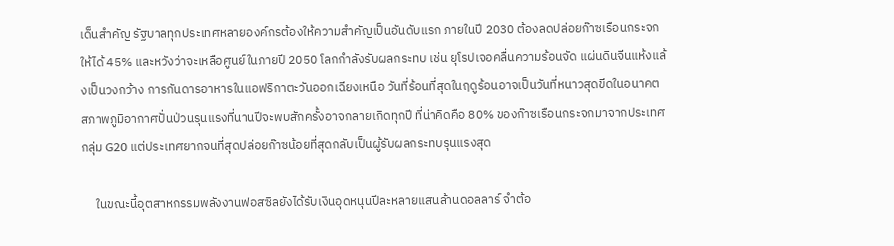เด็นสำคัญ รัฐบาลทุกประเทศหลายองค์กรต้องให้ความสำคัญเป็นอันดับแรก ภายในปี 2030 ต้องลดปล่อยก๊าซเรือนกระจกให้ได้ 45% และหวังว่าจะเหลือศูนย์ในภายปี 2050 โลกกำลังรับผลกระทบ เช่น ยุโรปเจอคลื่นความร้อนจัด แผ่นดินจีนแห้งแล้งเป็นวงกว้าง การกันดารอาหารในแอฟริกาตะวันออกเฉียงเหนือ วันที่ร้อนที่สุดในฤดูร้อนอาจเป็นวันที่หนาวสุดขีดในอนาคต สภาพภูมิอากาศปั่นป่วนรุนแรงที่นานปีจะพบสักครั้งอาจกลายเกิดทุกปี ที่น่าคิดคือ 80% ของก๊าซเรือนกระจกมาจากประเทศกลุ่ม G20 แต่ประเทศยากจนที่สุดปล่อยก๊าซน้อยที่สุดกลับเป็นผู้รับผลกระทบรุนแรงสุด

     ในขณะนี้อุตสาหกรรมพลังงานฟอสซิลยังได้รับเงินอุดหนุนปีละหลายแสนล้านดอลลาร์ จำต้อ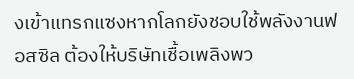งเข้าแทรกแซงหากโลกยังชอบใช้พลังงานฟอสซิล ต้องให้บริษัทเชื้อเพลิงพว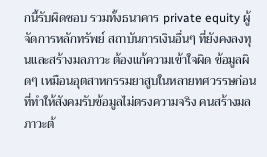กนี้รับผิดชอบ รวมทั้งธนาคาร private equity ผู้จัดการหลักทรัพย์ สถาบันการเงินอื่นๆ ที่ยังคงลงทุนและสร้างมลภาวะ ต้องแก้ความเข้าใจผิด ข้อมูลผิดๆ เหมือนอุตสาหกรรมยาสูบในหลายทศวรรษก่อนที่ทำให้สังคมรับข้อมูลไม่ตรงความจริง คนสร้างมลภาวะต้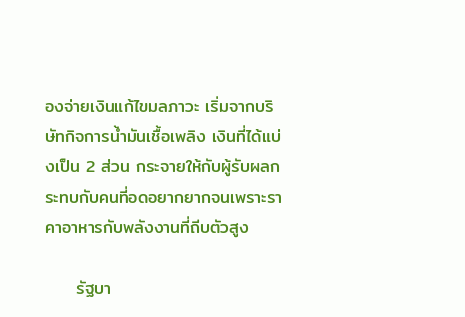องจ่ายเงินแก้ไขมลภาวะ เริ่มจากบริษัทกิจการน้ำมันเชื้อเพลิง เงินที่ได้แบ่งเป็น 2 ส่วน กระจายให้กับผู้รับผลกระทบกับคนที่อดอยากยากจนเพราะราคาอาหารกับพลังงานที่ถีบตัวสูง

     รัฐบา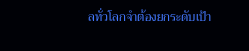ลทั่วโลกจำต้องยกระดับเป้า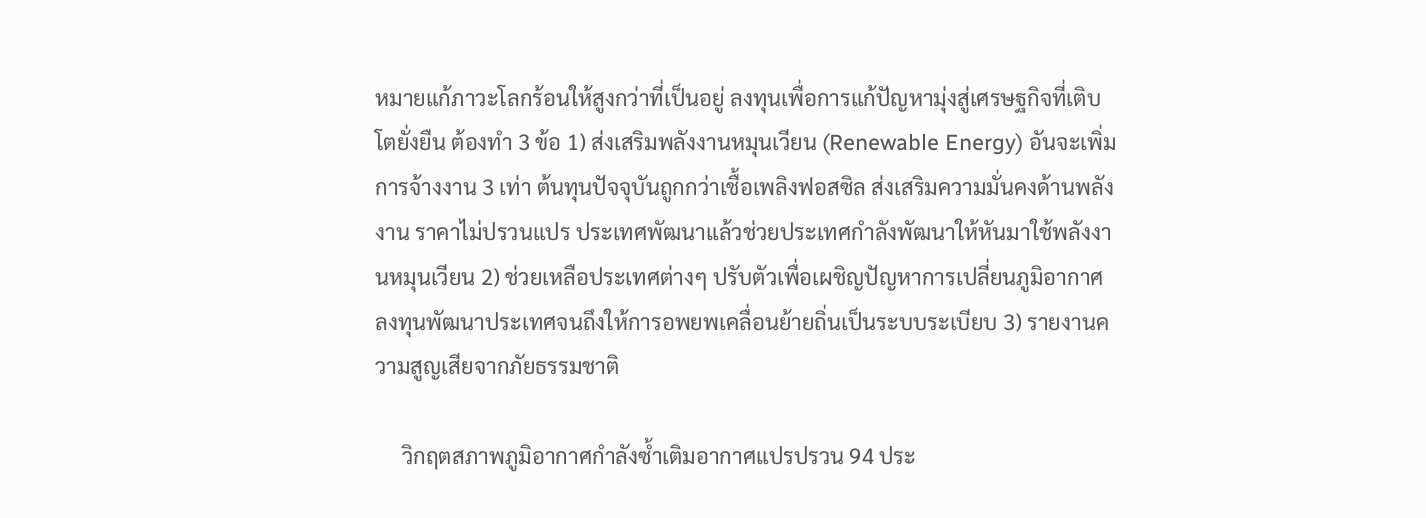หมายแก้ภาวะโลกร้อนให้สูงกว่าที่เป็นอยู่ ลงทุนเพื่อการแก้ปัญหามุ่งสู่เศรษฐกิจที่เติบโตยั่งยืน ต้องทำ 3 ข้อ 1) ส่งเสริมพลังงานหมุนเวียน (Renewable Energy) อันจะเพิ่มการจ้างงาน 3 เท่า ต้นทุนปัจจุบันถูกกว่าเชื้อเพลิงฟอสซิล ส่งเสริมความมั่นคงด้านพลังงาน ราคาไม่ปรวนแปร ประเทศพัฒนาแล้วช่วยประเทศกำลังพัฒนาให้หันมาใช้พลังงานหมุนเวียน 2) ช่วยเหลือประเทศต่างๆ ปรับตัวเพื่อเผชิญปัญหาการเปลี่ยนภูมิอากาศ ลงทุนพัฒนาประเทศจนถึงให้การอพยพเคลื่อนย้ายถิ่นเป็นระบบระเบียบ 3) รายงานความสูญเสียจากภัยธรรมชาติ

     วิกฤตสภาพภูมิอากาศกำลังซ้ำเติมอากาศแปรปรวน 94 ประ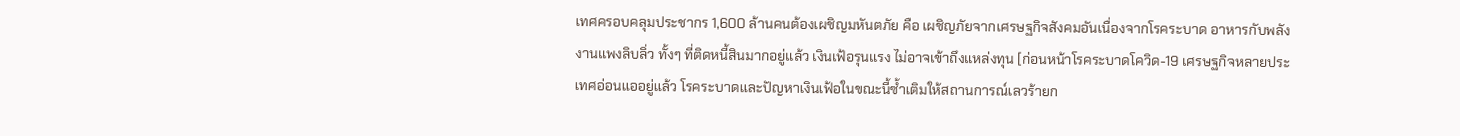เทศครอบคลุมประชากร 1,600 ล้านคนต้องเผชิญมหันตภัย คือ เผชิญภัยจากเศรษฐกิจสังคมอันเนื่องจากโรคระบาด อาหารกับพลังงานแพงลิบลิ่ว ทั้งๆ ที่ติดหนี้สินมากอยู่แล้ว เงินเฟ้อรุนแรง ไม่อาจเข้าถึงแหล่งทุน [ก่อนหน้าโรคระบาดโควิด-19 เศรษฐกิจหลายประเทศอ่อนแออยู่แล้ว โรคระบาดและปัญหาเงินเฟ้อในขณะนี้ซ้ำเติมให้สถานการณ์เลวร้ายก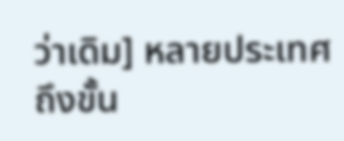ว่าเดิม] หลายประเทศถึงขั้น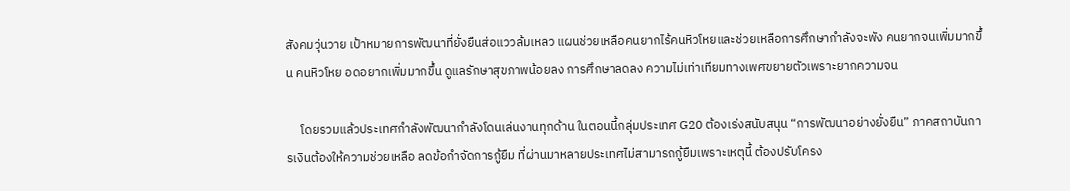สังคมวุ่นวาย เป้าหมายการพัฒนาที่ยั่งยืนส่อแววล้มเหลว แผนช่วยเหลือคนยากไร้คนหิวโหยและช่วยเหลือการศึกษากำลังจะพัง คนยากจนเพิ่มมากขึ้น คนหิวโหย อดอยากเพิ่มมากขึ้น ดูแลรักษาสุขภาพน้อยลง การศึกษาลดลง ความไม่เท่าเทียมทางเพศขยายตัวเพราะยากความจน

     โดยรวมแล้วประเทศกำลังพัฒนากำลังโดนเล่นงานทุกด้าน ในตอนนี้กลุ่มประเทศ G20 ต้องเร่งสนับสนุน “การพัฒนาอย่างยั่งยืน” ภาคสถาบันการเงินต้องให้ความช่วยเหลือ ลดข้อกำจัดการกู้ยืม ที่ผ่านมาหลายประเทศไม่สามารถกู้ยืมเพราะเหตุนี้ ต้องปรับโครง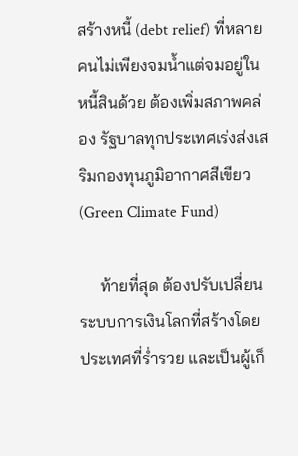สร้างหนี้ (debt relief) ที่หลายคนไม่เพียงจมน้ำแต่จมอยู่ในหนี้สินด้วย ต้องเพิ่มสภาพคล่อง รัฐบาลทุกประเทศเร่งส่งเสริมกองทุนภูมิอากาศสีเขียว (Green Climate Fund)

     ท้ายที่สุด ต้องปรับเปลี่ยนระบบการเงินโลกที่สร้างโดยประเทศที่ร่ำรวย และเป็นผู้เก็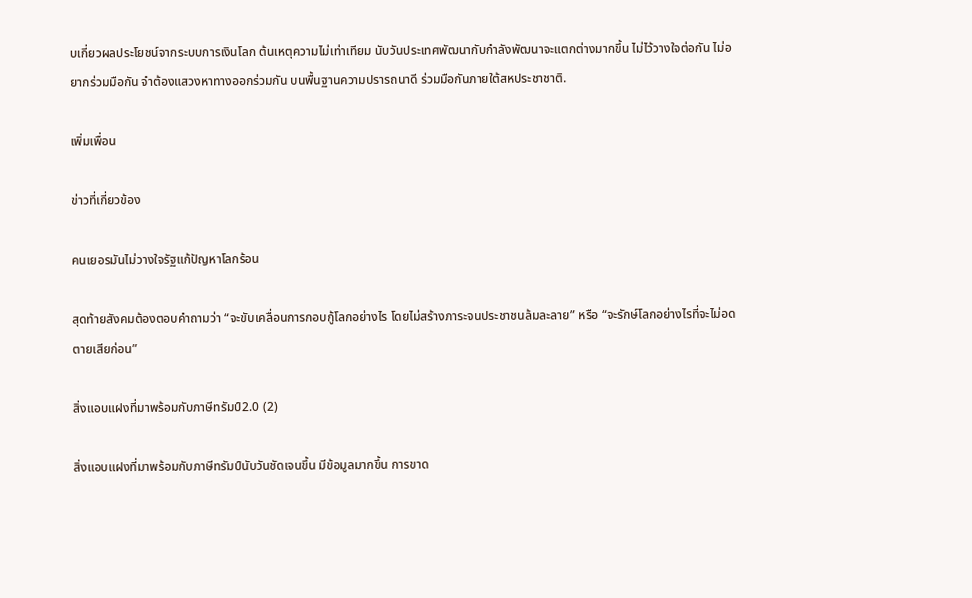บเกี่ยวผลประโยชน์จากระบบการเงินโลก ต้นเหตุความไม่เท่าเทียม นับวันประเทศพัฒนากับกำลังพัฒนาจะแตกต่างมากขึ้น ไม่ไว้วางใจต่อกัน ไม่อยากร่วมมือกัน จำต้องแสวงหาทางออกร่วมกัน บนพื้นฐานความปรารถนาดี ร่วมมือกันภายใต้สหประชาชาติ.

เพิ่มเพื่อน

ข่าวที่เกี่ยวข้อง

คนเยอรมันไม่วางใจรัฐแก้ปัญหาโลกร้อน

สุดท้ายสังคมต้องตอบคำถามว่า “จะขับเคลื่อนการกอบกู้โลกอย่างไร โดยไม่สร้างภาระจนประชาชนล้มละลาย” หรือ “จะรักษ์โลกอย่างไรที่จะไม่อดตายเสียก่อน”

สิ่งแอบแฝงที่มาพร้อมกับภาษีทรัมป์2.0 (2)

สิ่งแอบแฝงที่มาพร้อมกับภาษีทรัมป์นับวันชัดเจนขึ้น มีข้อมูลมากขึ้น การขาด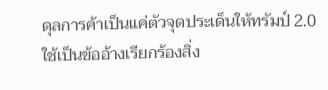ดุลการค้าเป็นแค่ตัวจุดประเด็นให้ทรัมป์ 2.0 ใช้เป็นข้ออ้างเรียกร้องสิ่ง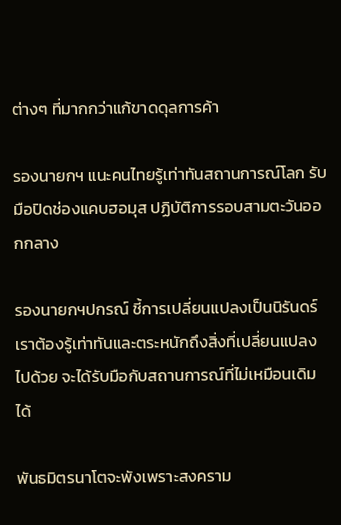ต่างๆ ที่มากกว่าแก้ขาดดุลการค้า

รองนายกฯ แนะคนไทยรู้เท่าทันสถานการณ์โลก รับมือปิดช่องแคบฮอมุส ปฏิบัติการรอบสามตะวันออกกลาง

รองนายกฯปกรณ์ ชี้การเปลี่ยนแปลงเป็นนิรันดร์ เราต้องรู้เท่าทันและตระหนักถึงสิ่งที่เปลี่ยนแปลงไปด้วย จะได้รับมือกับสถานการณ์ที่ไม่เหมือนเดิมได้

พันธมิตรนาโตจะพังเพราะสงคราม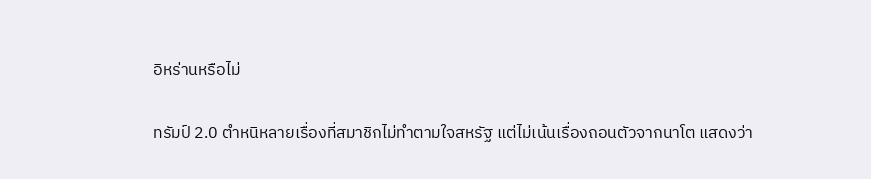อิหร่านหรือไม่

ทรัมป์ 2.0 ตำหนิหลายเรื่องที่สมาชิกไม่ทำตามใจสหรัฐ แต่ไม่เน้นเรื่องถอนตัวจากนาโต แสดงว่า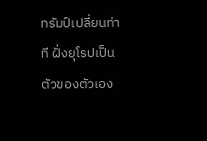ทรัมป์เปลี่ยนท่าที ฝั่งยุโรปเป็นตัวของตัวเอง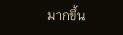มากขึ้น